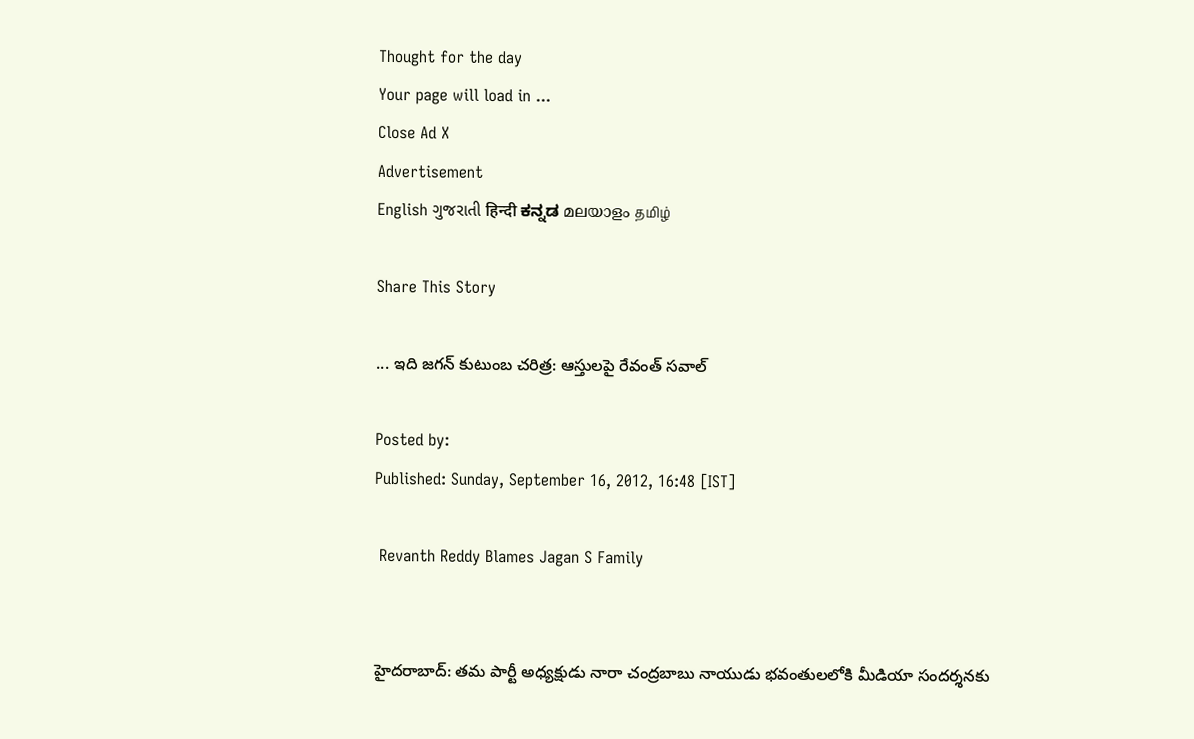Thought for the day
Your page will load in ...
Close Ad X
Advertisement
English ગુજરાતી हिन्दी ಕನ್ನಡ മലയാളം தமிழ்

Share This Story

... ఇది జగన్ కుటుంబ చరిత్ర: ఆస్తులపై రేవంత్ సవాల్

Posted by:
Published: Sunday, September 16, 2012, 16:48 [IST]

 Revanth Reddy Blames Jagan S Family


హైదరాబాద్: తమ పార్టీ అధ్యక్షుడు నారా చంద్రబాబు నాయుడు భవంతులలోకి మీడియా సందర్శనకు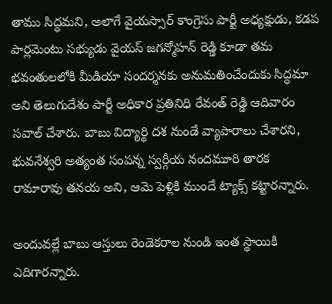తాము సిద్ధమని, అలాగే వైయస్సార్ కాంగ్రెసు పార్టీ అధ్యక్షుడు, కడప పార్లమెంటు సభ్యుడు వైయస్ జగన్మోహన్ రెడ్డి కూడా తమ భవంతులలోకి మీడియా సందర్శనకు అనుమతించేందుకు సిద్ధమా అని తెలుగుదేశం పార్టీ అధికార ప్రతినిధి రేవంత్ రెడ్డి ఆదివారం సవాల్ చేశారు. బాబు విద్యార్థి దశ నుండే వ్యాపారాలు చేశారని, భువనేశ్వరి అత్యంత సంపన్న స్వర్గీయ నందమూరి తారక రామారావు తనయ అని, ఆమె పెళ్లికి ముందే ట్యాక్స్ కట్టారన్నారు.

అందువల్లే బాబు ఆస్తులు రెండెకరాల నుండి ఇంత స్థాయికి ఎదిగారన్నారు.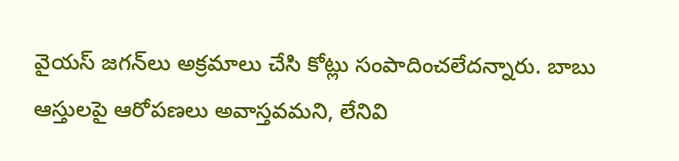వైయస్ జగన్‌లు అక్రమాలు చేసి కోట్లు సంపాదించలేదన్నారు. బాబు ఆస్తులపై ఆరోపణలు అవాస్తవమని, లేనివి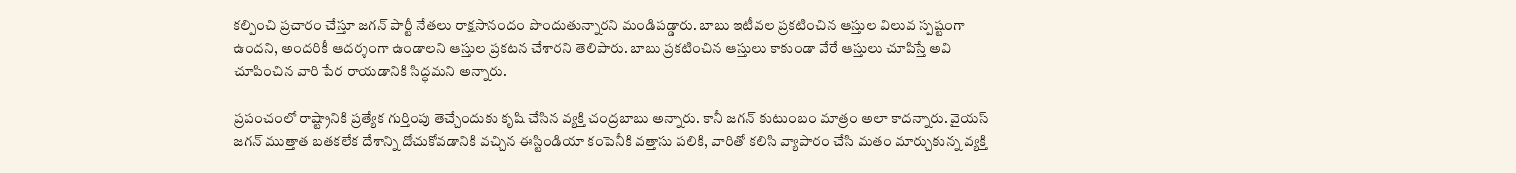కల్పించి ప్రచారం చేస్తూ జగన్ పార్టీ నేతలు రాక్షసానందం పొందుతున్నారని మండిపడ్డారు. బాబు ఇటీవల ప్రకటించిన ఆస్తుల విలువ స్పష్టంగా ఉందని, అందరికీ ఆదర్శంగా ఉండాలని ఆస్తుల ప్రకటన చేశారని తెలిపారు. బాబు ప్రకటించిన ఆస్తులు కాకుండా వేరే ఆస్తులు చూపిస్తే అవి చూపించిన వారి పేర రాయడానికి సిద్ధమని అన్నారు.

ప్రపంచంలో రాష్ట్రానికి ప్రత్యేక గుర్తింపు తెచ్చేందుకు కృషి చేసిన వ్యక్తి చంద్రబాబు అన్నారు. కానీ జగన్ కుటుంబం మాత్రం అలా కాదన్నారు. వైయస్ జగన్ ముత్తాత బతకలేక దేశాన్ని దోచుకోవడానికి వచ్చిన ఈస్టిండియా కంపెనీకి వత్తాసు పలికి, వారితో కలిసి వ్యాపారం చేసి మతం మార్చుకున్న వ్యక్తి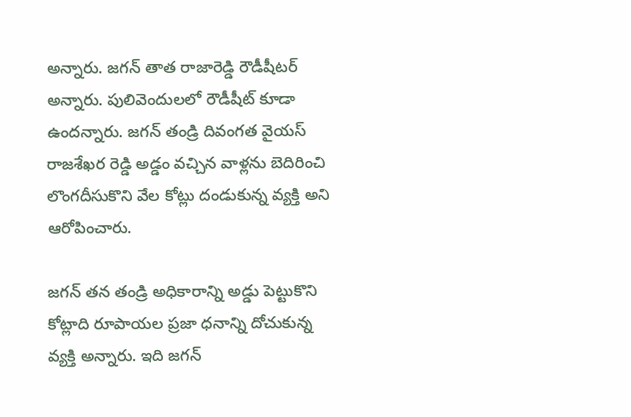అన్నారు. జగన్ తాత రాజారెడ్డి రౌడీషీటర్ అన్నారు. పులివెందులలో రౌడీషీట్ కూడా ఉందన్నారు. జగన్ తండ్రి దివంగత వైయస్ రాజశేఖర రెడ్డి అడ్డం వచ్చిన వాళ్లను బెదిరించి లొంగదీసుకొని వేల కోట్లు దండుకున్న వ్యక్తి అని ఆరోపించారు.

జగన్ తన తండ్రి అధికారాన్ని అడ్డు పెట్టుకొని కోట్లాది రూపాయల ప్రజా ధనాన్ని దోచుకున్న వ్యక్తి అన్నారు. ఇది జగన్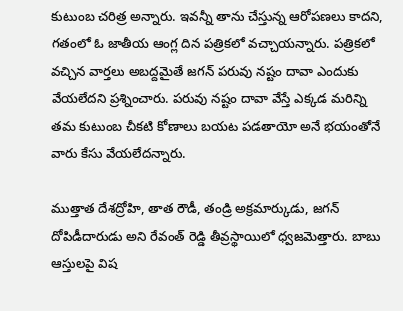కుటుంబ చరిత్ర అన్నారు. ఇవన్నీ తాను చేస్తున్న ఆరోపణలు కాదని, గతంలో ఓ జాతీయ ఆంగ్ల దిన పత్రికలో వచ్చాయన్నారు. పత్రికలో వచ్చిన వార్తలు అబద్దమైతే జగన్ పరువు నష్టం దావా ఎందుకు వేయలేదని ప్రశ్నించారు. పరువు నష్టం దావా వేస్తే ఎక్కడ మరిన్ని తమ కుటుంబ చీకటి కోణాలు బయట పడతాయో అనే భయంతోనే వారు కేసు వేయలేదన్నారు.

ముత్తాత దేశద్రోహి, తాత రౌడీ, తండ్రి అక్రమార్కుడు, జగన్ దోపిడీదారుడు అని రేవంత్ రెడ్డి తీవ్రస్థాయిలో ధ్వజమెత్తారు. బాబు ఆస్తులపై విష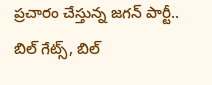ప్రచారం చేస్తున్న జగన్ పార్టీ.. బిల్ గేట్స్, బిల్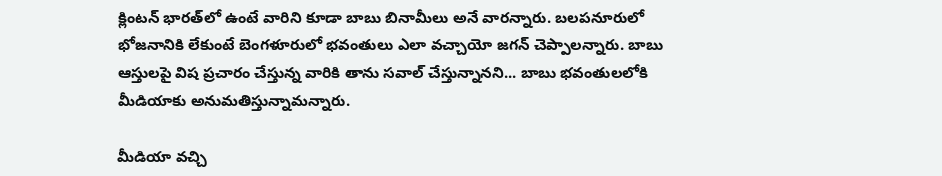క్లింటన్ భారత్‌లో ఉంటే వారిని కూడా బాబు బినామీలు అనే వారన్నారు. బలపనూరులో భోజనానికి లేకుంటే బెంగళూరులో భవంతులు ఎలా వచ్చాయో జగన్ చెప్పాలన్నారు. బాబు ఆస్తులపై విష ప్రచారం చేస్తున్న వారికి తాను సవాల్ చేస్తున్నానని... బాబు భవంతులలోకి మీడియాకు అనుమతిస్తున్నామన్నారు.

మీడియా వచ్చి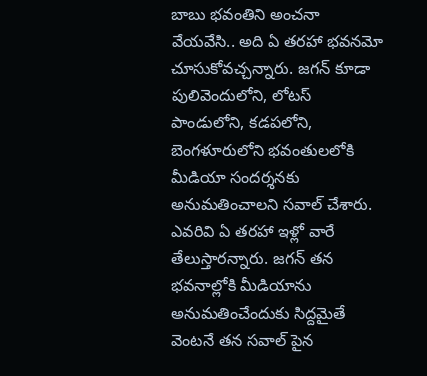బాబు భవంతిని అంచనా వేయవేసి.. అది ఏ తరహా భవనమో చూసుకోవచ్చన్నారు. జగన్ కూడా పులివెందులోని, లోటస్ పాండులోని, కడపలోని, బెంగళూరులోని భవంతులలోకి మీడియా సందర్శనకు అనుమతించాలని సవాల్ చేశారు. ఎవరివి ఏ తరహా ఇళ్లో వారే తేలుస్తారన్నారు. జగన్ తన భవనాల్లోకి మీడియాను అనుమతించేందుకు సిద్దమైతే వెంటనే తన సవాల్ పైన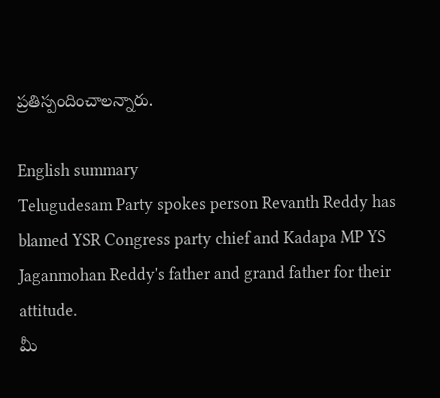ప్రతిస్పందించాలన్నారు.

English summary
Telugudesam Party spokes person Revanth Reddy has blamed YSR Congress party chief and Kadapa MP YS Jaganmohan Reddy's father and grand father for their attitude.
మీ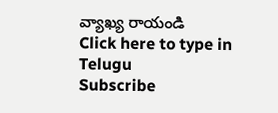వ్యాఖ్య రాయండి
Click here to type in Telugu
Subscribe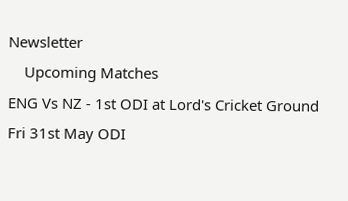Newsletter
    Upcoming Matches
ENG Vs NZ - 1st ODI at Lord's Cricket Ground Fri 31st May ODI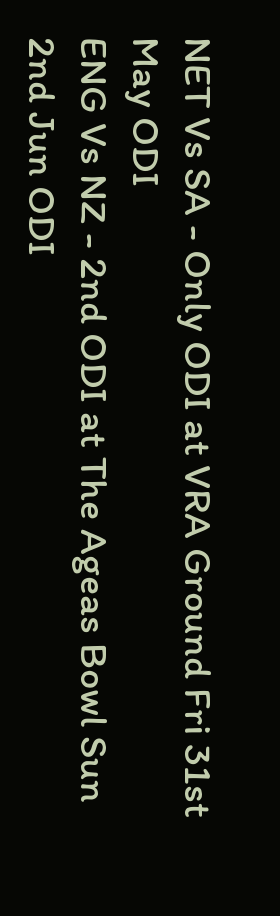NET Vs SA - Only ODI at VRA Ground Fri 31st May ODI
ENG Vs NZ - 2nd ODI at The Ageas Bowl Sun 2nd Jun ODI